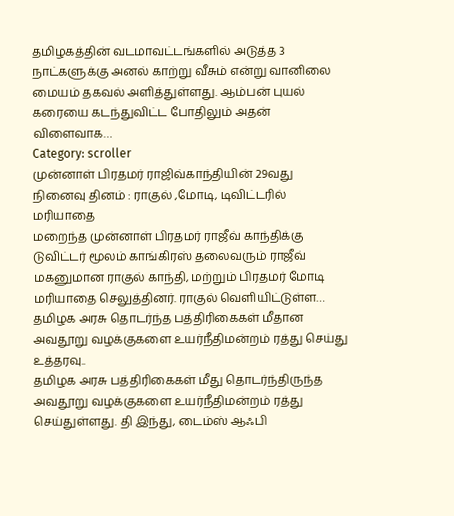தமிழகத்தின் வடமாவட்டங்களில் அடுத்த 3 நாட்களுக்கு அனல் காற்று வீசும் என்று வானிலை மையம் தகவல் அளித்துள்ளது. ஆம்பன் புயல் கரையை கடந்துவிட்ட போதிலும் அதன் விளைவாக…
Category: scroller
முன்னாள் பிரதமர் ராஜிவ்காந்தியின் 29வது நினைவு தினம் : ராகுல் ,மோடி, டிவிட்டரில் மரியாதை
மறைந்த முன்னாள் பிரதமர் ராஜீவ் காந்திக்கு டுவிட்டர் மூலம் காங்கிரஸ் தலைவரும் ராஜீவ் மகனுமான ராகுல் காந்தி, மற்றும் பிரதமர் மோடி மரியாதை செலுத்தினர். ராகுல் வெளியிட்டுள்ள…
தமிழக அரசு தொடர்ந்த பத்திரிகைகள் மீதான அவதூறு வழக்குகளை உயர்நீதிமன்றம் ரத்து செய்து உத்தரவு..
தமிழக அரசு பத்திரிகைகள் மீது தொடர்ந்திருந்த அவதூறு வழக்குகளை உயர்நீதிமன்றம் ரத்து செய்துள்ளது. தி இந்து, டைம்ஸ் ஆஃபி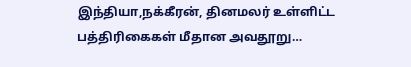இந்தியா,நக்கீரன், தினமலர் உள்ளிட்ட பத்திரிகைகள் மீதான அவதூறு…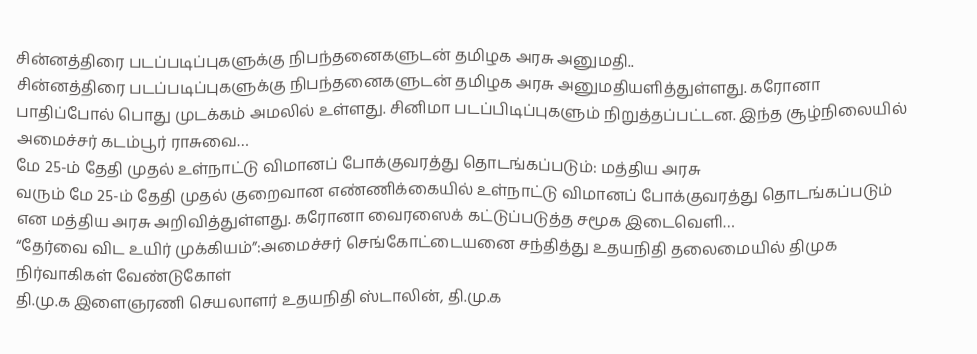சின்னத்திரை படப்படிப்புகளுக்கு நிபந்தனைகளுடன் தமிழக அரசு அனுமதி..
சின்னத்திரை படப்படிப்புகளுக்கு நிபந்தனைகளுடன் தமிழக அரசு அனுமதியளித்துள்ளது. கரோனா பாதிப்போல் பொது முடக்கம் அமலில் உள்ளது. சினிமா படப்பிடிப்புகளும் நிறுத்தப்பட்டன. இந்த சூழ்நிலையில் அமைச்சர் கடம்பூர் ராசுவை…
மே 25-ம் தேதி முதல் உள்நாட்டு விமானப் போக்குவரத்து தொடங்கப்படும்: மத்திய அரசு
வரும் மே 25-ம் தேதி முதல் குறைவான எண்ணிக்கையில் உள்நாட்டு விமானப் போக்குவரத்து தொடங்கப்படும் என மத்திய அரசு அறிவித்துள்ளது. கரோனா வைரஸைக் கட்டுப்படுத்த சமூக இடைவெளி…
“தேர்வை விட உயிர் முக்கியம்”:அமைச்சர் செங்கோட்டையனை சந்தித்து உதயநிதி தலைமையில் திமுக நிர்வாகிகள் வேண்டுகோள்
தி.மு.க இளைஞரணி செயலாளர் உதயநிதி ஸ்டாலின், தி.மு.க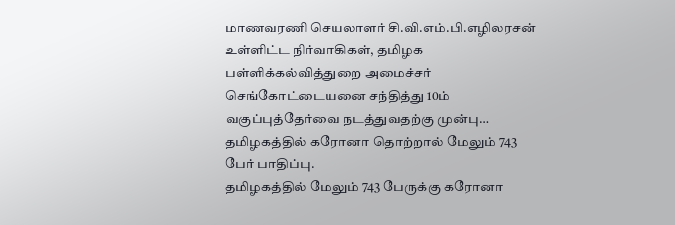மாணவரணி செயலாளர் சி.வி.எம்.பி.எழிலரசன் உள்ளிட்ட நிர்வாகிகள், தமிழக பள்ளிக்கல்வித்துறை அமைச்சர் செங்கோட்டையனை சந்தித்து 10ம் வகுப்புத்தேர்வை நடத்துவதற்கு முன்பு…
தமிழகத்தில் கரோனா தொற்றால் மேலும் 743 பேர் பாதிப்பு.
தமிழகத்தில் மேலும் 743 பேருக்கு கரோனா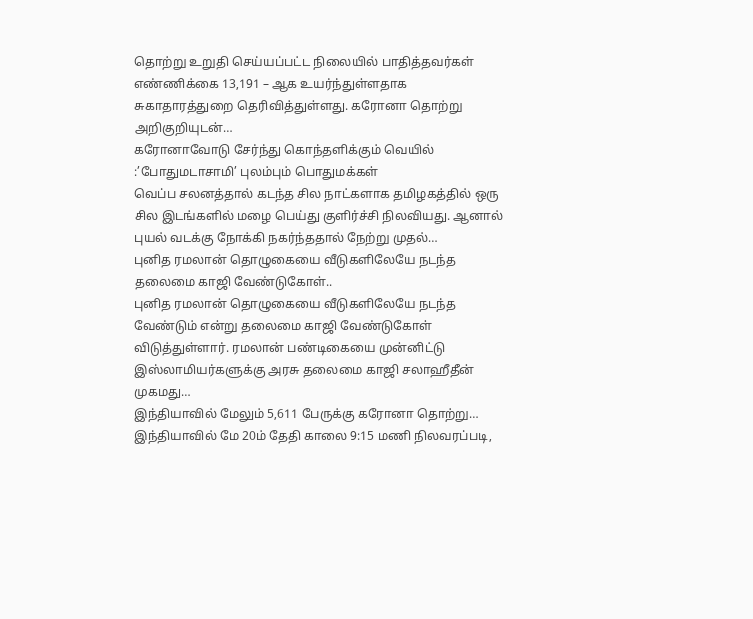தொற்று உறுதி செய்யப்பட்ட நிலையில் பாதித்தவர்கள் எண்ணிக்கை 13,191 – ஆக உயர்ந்துள்ளதாக சுகாதாரத்துறை தெரிவித்துள்ளது. கரோனா தொற்று அறிகுறியுடன்…
கரோனாவோடு சேர்ந்து கொந்தளிக்கும் வெயில் :’போதுமடாசாமி’ புலம்பும் பொதுமக்கள்
வெப்ப சலனத்தால் கடந்த சில நாட்களாக தமிழகத்தில் ஒரு சில இடங்களில் மழை பெய்து குளிர்ச்சி நிலவியது. ஆனால் புயல் வடக்கு நோக்கி நகர்ந்ததால் நேற்று முதல்…
புனித ரமலான் தொழுகையை வீடுகளிலேயே நடந்த தலைமை காஜி வேண்டுகோள்..
புனித ரமலான் தொழுகையை வீடுகளிலேயே நடந்த வேண்டும் என்று தலைமை காஜி வேண்டுகோள் விடுத்துள்ளார். ரமலான் பண்டிகையை முன்னிட்டு இஸ்லாமியர்களுக்கு அரசு தலைமை காஜி சலாஹீதீன் முகமது…
இந்தியாவில் மேலும் 5,611 பேருக்கு கரோனா தொற்று…
இந்தியாவில் மே 20ம் தேதி காலை 9:15 மணி நிலவரப்படி,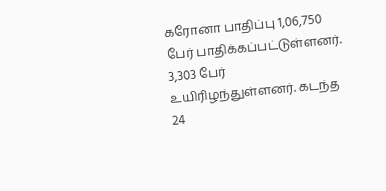கரோனா பாதிப்பு 1,06,750 பேர் பாதிக்கப்பட்டுள்ளனர். 3,303 பேர் உயிரிழந்துள்ளனர். கடந்த 24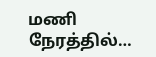மணி நேரத்தில்…